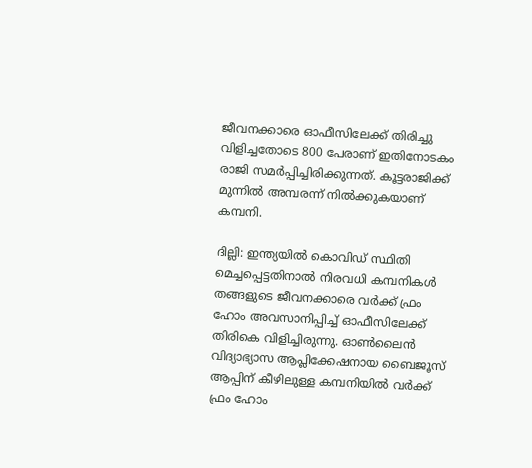ജീവനക്കാരെ ഓഫീസിലേക്ക് തിരിച്ചു വിളിച്ചതോടെ 800 പേരാണ് ഇതിനോടകം രാജി സമർപ്പിച്ചിരിക്കുന്നത്. കൂട്ടരാജിക്ക് മുന്നിൽ അമ്പരന്ന് നിൽക്കുകയാണ് കമ്പനി.

ദില്ലി: ഇന്ത്യയിൽ കൊവിഡ് സ്ഥിതി മെച്ചപ്പെട്ടതിനാൽ നിരവധി കമ്പനികൾ തങ്ങളുടെ ജീവനക്കാരെ വര്‍ക്ക് ഫ്രം ഹോം അവസാനിപ്പിച്ച് ഓഫീസിലേക്ക് തിരികെ വിളിച്ചിരുന്നു. ഓണ്‍ലൈന്‍ വിദ്യാഭ്യാസ ആപ്ലിക്കേഷനായ ബൈജൂസ് ആപ്പിന് കീഴിലുള്ള കമ്പനിയില്‍ വർക്ക് ഫ്രം ഹോം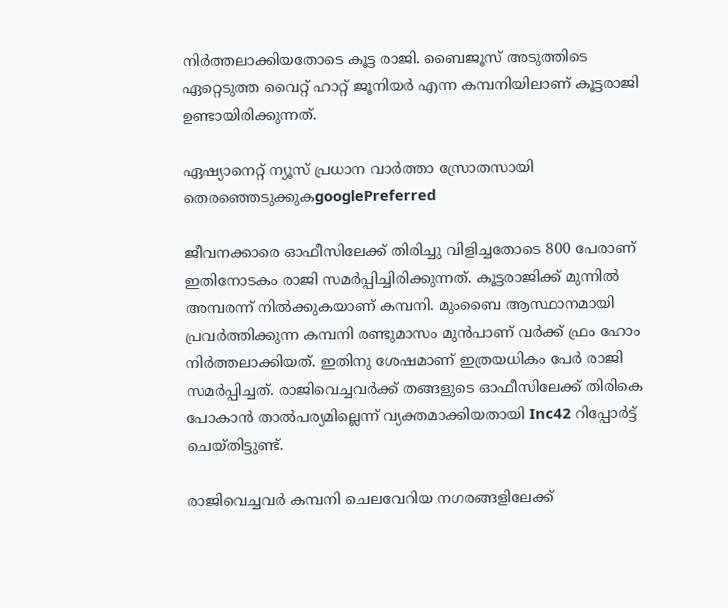നിർത്തലാക്കിയതോടെ കൂട്ട രാജി. ബൈജൂസ് അടുത്തിടെ ഏറ്റെടുത്ത വൈറ്റ് ഹാറ്റ് ജൂനിയർ എന്ന കമ്പനിയിലാണ് കൂട്ടരാജി ഉണ്ടായിരിക്കുന്നത്.

ഏഷ്യാനെറ്റ് ന്യൂസ് പ്രധാന വാർത്താ സ്രോതസായി തെരഞ്ഞെടുക്കുകgooglePreferred

ജീവനക്കാരെ ഓഫീസിലേക്ക് തിരിച്ചു വിളിച്ചതോടെ 800 പേരാണ് ഇതിനോടകം രാജി സമർപ്പിച്ചിരിക്കുന്നത്. കൂട്ടരാജിക്ക് മുന്നിൽ അമ്പരന്ന് നിൽക്കുകയാണ് കമ്പനി. മുംബൈ ആസ്ഥാനമായി പ്രവർത്തിക്കുന്ന കമ്പനി രണ്ടുമാസം മുൻപാണ് വർക്ക് ഫ്രം ഹോം നിർത്തലാക്കിയത്. ഇതിനു ശേഷമാണ് ഇത്രയധികം പേർ രാജി സമർപ്പിച്ചത്. രാജിവെച്ചവർക്ക് തങ്ങളുടെ ഓഫീസിലേക്ക് തിരികെ പോകാൻ താൽപര്യമില്ലെന്ന് വ്യക്തമാക്കിയതായി Inc42 റിപ്പോർട്ട് ചെയ്തിട്ടുണ്ട്.

രാജിവെച്ചവർ കമ്പനി ചെലവേറിയ നഗരങ്ങളിലേക്ക്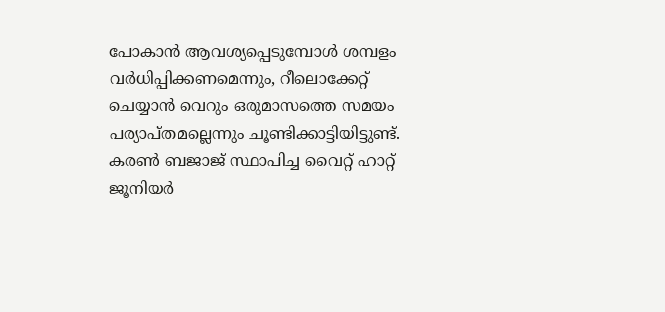പോകാൻ ആവശ്യപ്പെടുമ്പോൾ ശമ്പളം വർധിപ്പിക്കണമെന്നും, റീലൊക്കേറ്റ് ചെയ്യാൻ വെറും ഒരുമാസത്തെ സമയം പര്യാപ്തമല്ലെന്നും ചൂണ്ടിക്കാട്ടിയിട്ടുണ്ട്. കരൺ ബജാജ് സ്ഥാപിച്ച വൈറ്റ് ഹാറ്റ് ജൂനിയർ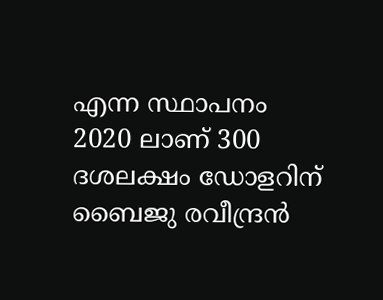എന്ന സ്ഥാപനം 2020 ലാണ് 300 ദശലക്ഷം ഡോളറിന് ബൈജു രവീന്ദ്രൻ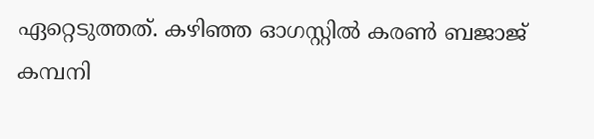ഏറ്റെടുത്തത്. കഴിഞ്ഞ ഓഗസ്റ്റിൽ കരൺ ബജാജ് കമ്പനി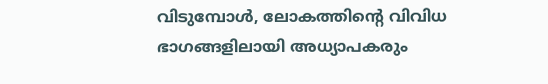വിടുമ്പോൾ, ലോകത്തിന്റെ വിവിധ ഭാഗങ്ങളിലായി അധ്യാപകരും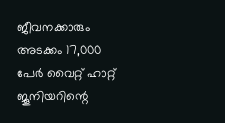ജീവനക്കാരും അടക്കം 17,000 പേർ വൈറ്റ് ഹാറ്റ് ജൂനിയറിന്റെ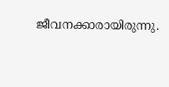ജീവനക്കാരായിരുന്നു.